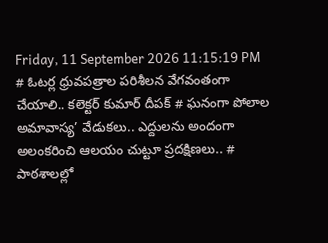Friday, 11 September 2026 11:15:19 PM
# ఓటర్ల ధ్రువపత్రాల పరిశీలన వేగవంతంగా చేయాలి.. కలెక్టర్ కుమార్ దీపక్ # ఘనంగా పోలాల అమావాస్య’ వేడుకలు.. ఎద్దులను అందంగా అలంకరించి ఆలయం చుట్టూ ప్రదక్షిణలు.. # పాఠశాలల్లో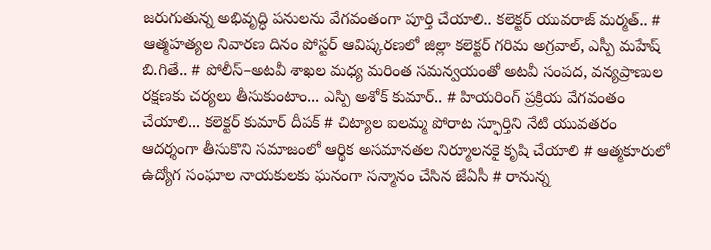జరుగుతున్న అభివృద్ధి పనులను వేగవంతంగా పూర్తి చేయాలి.. కలెక్టర్ యువరాజ్ మర్మత్.. # ఆత్మహత్యల నివారణ దినం పోస్టర్ ఆవిష్కరణలో జిల్లా కలెక్టర్ గరిమ అగ్రవాల్, ఎస్పీ మహేష్ బి.గితే.. # పోలీస్–అటవీ శాఖల మధ్య మరింత సమన్వయంతో అటవీ సంపద, వన్యప్రాణుల రక్షణకు చర్యలు తీసుకుంటాం... ఎస్పి అశోక్ కుమార్.. # హియరింగ్ ప్రక్రియ వేగవంతం చేయాలి... కలెక్టర్ కుమార్ దీపక్ # చిట్యాల ఐలమ్మ పోరాట స్ఫూర్తిని నేటి యువతరం ఆదర్శంగా తీసుకొని సమాజంలో ఆర్థిక అసమానతల నిర్మూలనకై కృషి చేయాలి # ఆత్మకూరులో ఉద్యోగ సంఘాల నాయకులకు ఘనంగా సన్మానం చేసిన జేఏసీ # రానున్న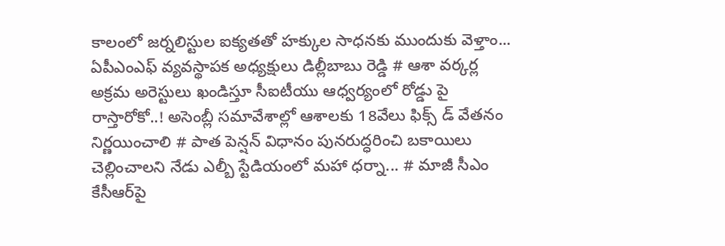కాలంలో జర్నలిస్టుల ఐక్యతతో హక్కుల సాధనకు ముందుకు వెళ్తాం... ఏపీఎంఎఫ్ వ్యవస్థాపక అధ్యక్షులు డిల్లీబాబు రెడ్డి # ఆశా వర్కర్ల అక్రమ అరెస్టులు ఖండిస్తూ సీఐటీయు ఆధ్వర్యంలో రోడ్డు పై రాస్తారోకో..! అసెంబ్లీ సమావేశాల్లో ఆశాలకు 18వేలు ఫిక్స్ డ్ వేతనం నిర్ణయించాలి # పాత పెన్షన్ విధానం పునరుద్ధరించి బకాయిలు చెల్లించాలని నేడు ఎల్బీ స్టేడియంలో మహా ధర్నా... # మాజీ సీఎం కేసీఆర్‌పై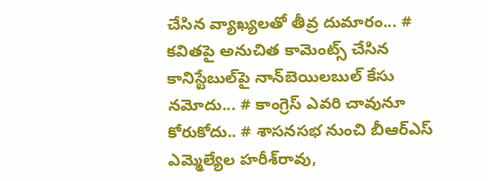చేసిన వ్యాఖ్యలతో తీవ్ర దుమారం... # కవితపై అనుచిత కామెంట్స్ చేసిన కానిస్టేబుల్‌పై నాన్‌బెయిలబుల్ కేసు నమోదు... # కాంగ్రెస్‌ ఎవరి చావునూ కోరుకోదు.. # శాసనసభ నుంచి బీఆర్‌ఎస్‌ ఎమ్మెల్యేల హరీశ్‌రావు,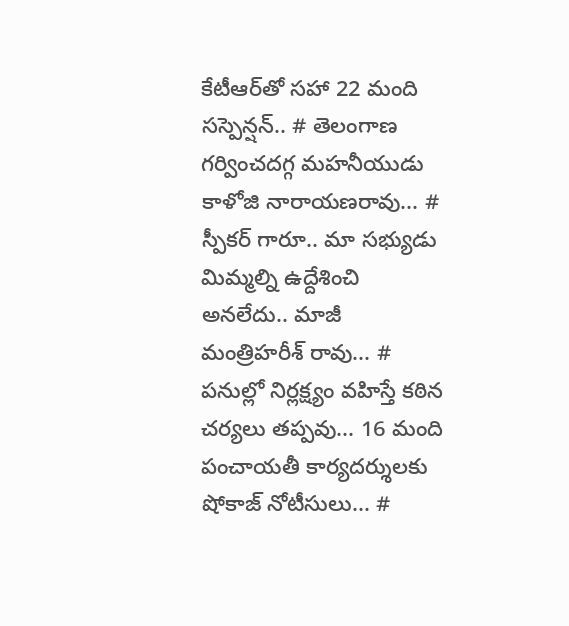కేటీఆర్‌తో సహా 22 మంది సస్పెన్షన్.. # తెలంగాణ గర్వించదగ్గ మహనీయుడు కాళోజి నారాయణరావు... # స్పీకర్ గారూ.. మా సభ్యుడు మిమ్మల్ని ఉద్దేశించి అనలేదు.. మాజీ మంత్రిహరీశ్ రావు... # పనుల్లో నిర్లక్ష్యం వహిస్తే కఠిన చర్యలు తప్పవు... 16 మంది పంచాయతీ కార్యదర్శులకు షోకాజ్ నోటీసులు... #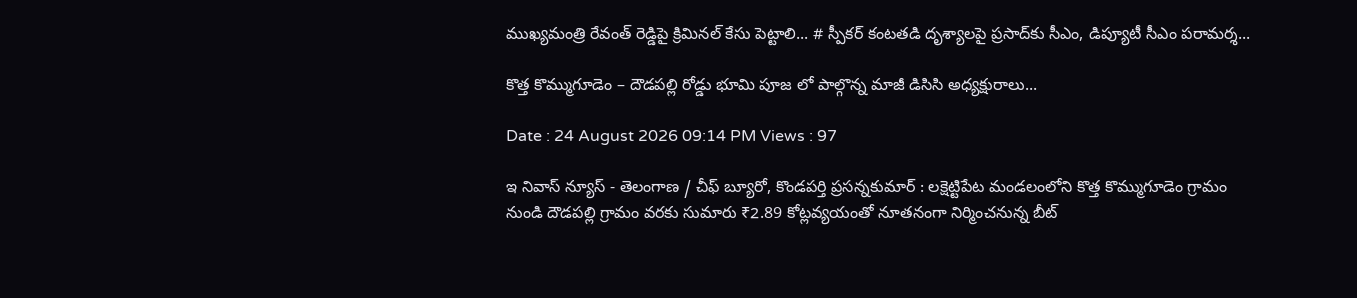ముఖ్యమంత్రి రేవంత్ రెడ్డిపై క్రిమినల్ కేసు పెట్టాలి... # స్పీకర్‌ కంటతడి దృశ్యాలపై ప్రసాద్‌కు సీఎం, డిప్యూటీ సీఎం పరామర్శ...

కొత్త కొమ్ముగూడెం – దౌడపల్లి రోడ్డు భూమి పూజ లో పాల్గొన్న మాజీ డిసిసి అధ్యక్షురాలు...

Date : 24 August 2026 09:14 PM Views : 97

ఇ నివాస్ న్యూస్ - తెలంగాణ / చీఫ్ బ్యూరో, కొండపర్తి ప్రసన్నకుమార్ : లక్షెట్టిపేట మండలంలోని కొత్త కొమ్ముగూడెం గ్రామం నుండి దౌడపల్లి గ్రామం వరకు సుమారు ₹2.89 కోట్లవ్యయంతో నూతనంగా నిర్మించనున్న బీట్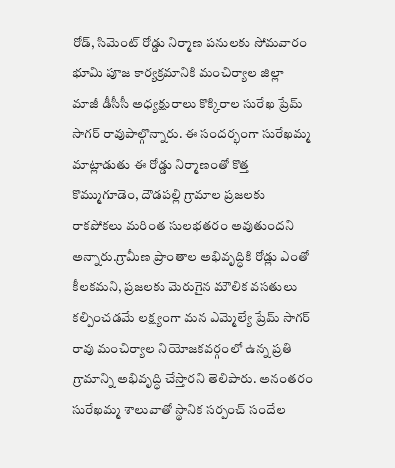రోడ్, సిమెంట్ రోడ్డు నిర్మాణ పనులకు సోమవారం భూమి పూజ కార్యక్రమానికి మంచిర్యాల జిల్లా మాజీ డీసీసీ అధ్యక్షురాలు కొక్కిరాల సురేఖ ప్రేమ్ సాగర్ రావుపాల్గొన్నారు. ఈ సందర్భంగా సురేఖమ్మ మాట్లాడుతు ఈ రోడ్డు నిర్మాణంతో కొత్త కొమ్ముగూడెం, దౌడపల్లి గ్రామాల ప్రజలకు రాకపోకలు మరింత సులభతరం అవుతుందని అన్నారు.గ్రామీణ ప్రాంతాల అభివృద్ధికి రోడ్లు ఎంతో కీలకమని, ప్రజలకు మెరుగైన మౌలిక వసతులు కల్పించడమే లక్ష్యంగా మన ఎమ్మెల్యే ప్రేమ్ సాగర్ రావు మంచిర్యాల నియోజకవర్గంలో ఉన్న ప్రతి గ్రామాన్ని అభివృద్ధి చేస్తారని తెలిపారు. అనంతరం సురేఖమ్మ శాలువాతో స్థానిక సర్పంచ్ సందేల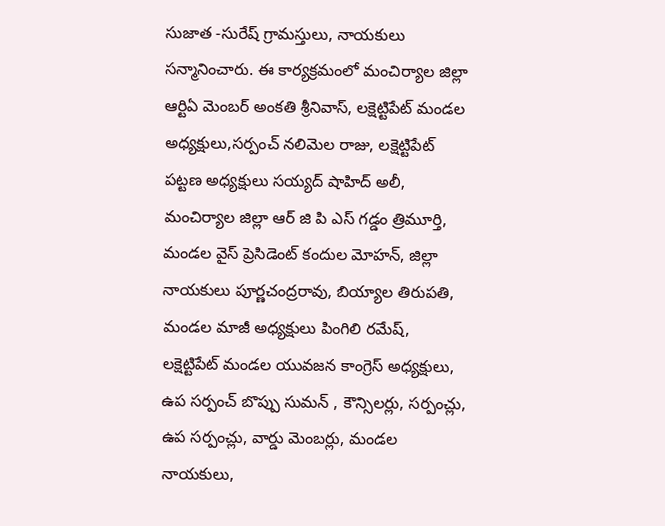సుజాత -సురేష్ గ్రామస్తులు, నాయకులు సన్మానించారు. ఈ కార్యక్రమంలో మంచిర్యాల జిల్లా ఆర్టిఏ మెంబర్ అంకతి శ్రీనివాస్, లక్షెట్టిపేట్ మండల అధ్యక్షులు,సర్పంచ్ నలిమెల రాజు, లక్షెట్టిపేట్ పట్టణ అధ్యక్షులు సయ్యద్ షాహిద్ అలీ, మంచిర్యాల జిల్లా ఆర్ జి పి ఎస్ గడ్డం త్రిమూర్తి, మండల వైస్ ప్రెసిడెంట్ కందుల మోహన్, జిల్లా నాయకులు పూర్ణచంద్రరావు, బియ్యాల తిరుపతి, మండల మాజీ అధ్యక్షులు పింగిలి రమేష్, లక్షెట్టిపేట్ మండల యువజన కాంగ్రెస్ అధ్యక్షులు, ఉప సర్పంచ్ బొప్పు సుమన్ , కౌన్సిలర్లు, సర్పంచ్లు, ఉప సర్పంచ్లు, వార్డు మెంబర్లు, మండల నాయకులు,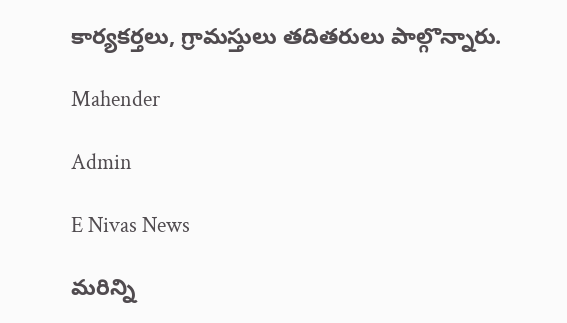కార్యకర్తలు, గ్రామస్తులు తదితరులు పాల్గొన్నారు.

Mahender

Admin

E Nivas News

మరిన్ని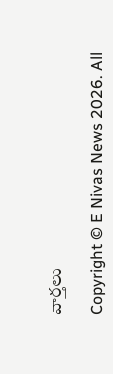వార్తలు

Copyright © E Nivas News 2026. All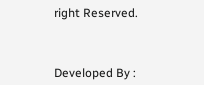right Reserved.



Developed By :